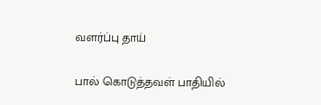வளர்ப்பு தாய்

பால் கொடுத்தவள் பாதியில்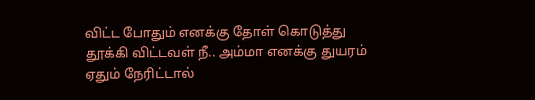விட்ட போதும் எனக்கு தோள் கொடுத்து தூக்கி விட்டவள் நீ.. அம்மா எனக்கு துயரம் ஏதும் நேரிட்டால்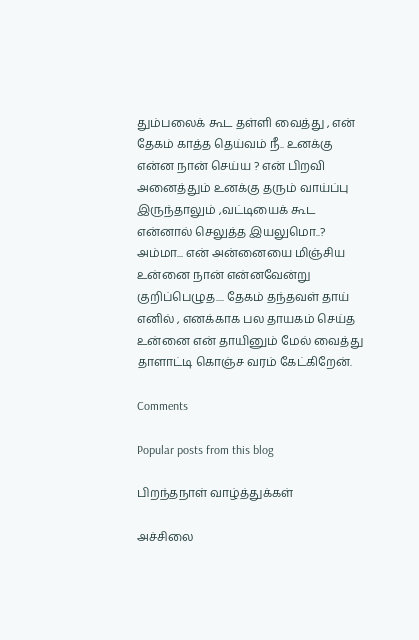தும்பலைக் கூட தள்ளி வைத்து , என் தேகம் காத்த தெய்வம் நீ.. உனக்கு என்ன நான் செய்ய ? என் பிறவி அனைத்தும் உனக்கு தரும் வாய்ப்பு இருந்தாலும் ,வட்டியைக் கூட என்னால் செலுத்த இயலுமொ..? அம்மா... என் அன்னையை மிஞ்சிய உன்னை நான் என்னவேன்று குறிப்பெழுத.... தேகம் தந்தவள் தாய் எனில் , எனக்காக பல தாயகம் செய்த உன்னை என் தாயினும் மேல் வைத்து தாளாட்டி கொஞ்ச வரம் கேட்கிறேன்.

Comments

Popular posts from this blog

பிறந்தநாள் வாழ்த்துக்கள்

அச்சிலை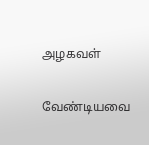அழகவள்

வேண்டியவை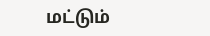மட்டும்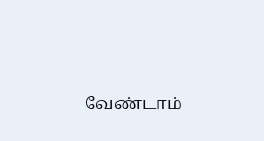வேண்டாம்